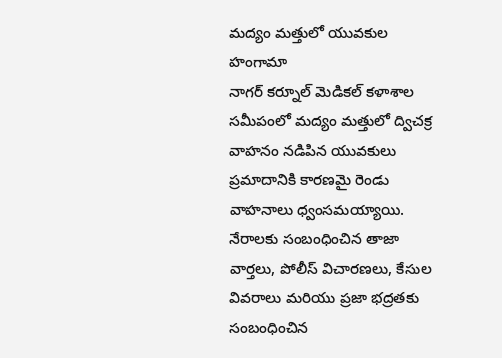మద్యం మత్తులో యువకుల హంగామా
నాగర్ కర్నూల్ మెడికల్ కళాశాల సమీపంలో మద్యం మత్తులో ద్విచక్ర వాహనం నడిపిన యువకులు ప్రమాదానికి కారణమై రెండు వాహనాలు ధ్వంసమయ్యాయి.
నేరాలకు సంబంధించిన తాజా వార్తలు, పోలీస్ విచారణలు, కేసుల వివరాలు మరియు ప్రజా భద్రతకు సంబంధించిన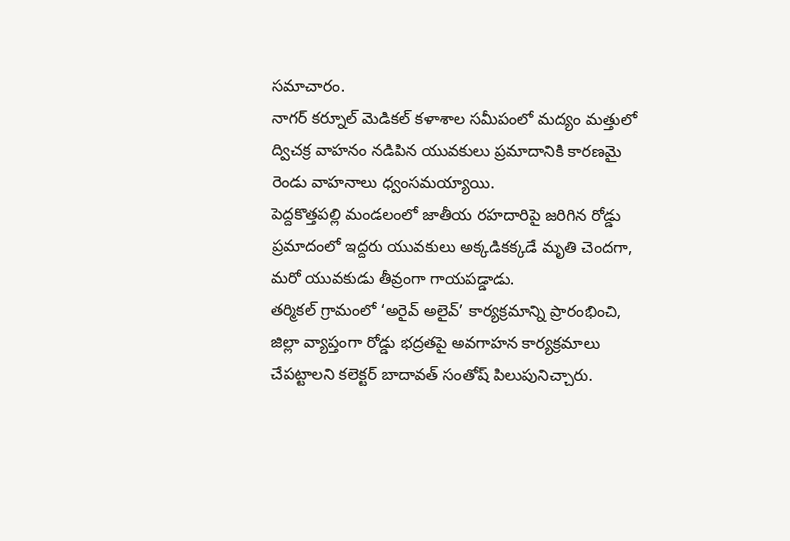సమాచారం.
నాగర్ కర్నూల్ మెడికల్ కళాశాల సమీపంలో మద్యం మత్తులో ద్విచక్ర వాహనం నడిపిన యువకులు ప్రమాదానికి కారణమై రెండు వాహనాలు ధ్వంసమయ్యాయి.
పెద్దకొత్తపల్లి మండలంలో జాతీయ రహదారిపై జరిగిన రోడ్డు ప్రమాదంలో ఇద్దరు యువకులు అక్కడికక్కడే మృతి చెందగా, మరో యువకుడు తీవ్రంగా గాయపడ్డాడు.
తర్మికల్ గ్రామంలో ‘అరైవ్ అలైవ్’ కార్యక్రమాన్ని ప్రారంభించి, జిల్లా వ్యాప్తంగా రోడ్డు భద్రతపై అవగాహన కార్యక్రమాలు చేపట్టాలని కలెక్టర్ బాదావత్ సంతోష్ పిలుపునిచ్చారు.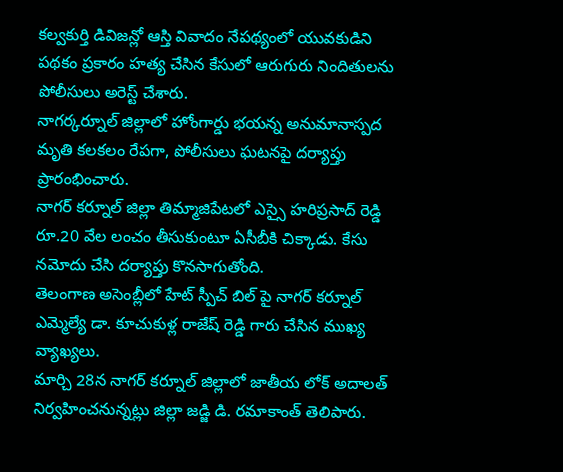కల్వకుర్తి డివిజన్లో ఆస్తి వివాదం నేపథ్యంలో యువకుడిని పథకం ప్రకారం హత్య చేసిన కేసులో ఆరుగురు నిందితులను పోలీసులు అరెస్ట్ చేశారు.
నాగర్కర్నూల్ జిల్లాలో హోంగార్డు భయన్న అనుమానాస్పద మృతి కలకలం రేపగా, పోలీసులు ఘటనపై దర్యాప్తు ప్రారంభించారు.
నాగర్ కర్నూల్ జిల్లా తిమ్మాజిపేటలో ఎస్సై హరిప్రసాద్ రెడ్డి రూ.20 వేల లంచం తీసుకుంటూ ఏసీబీకి చిక్కాడు. కేసు నమోదు చేసి దర్యాప్తు కొనసాగుతోంది.
తెలంగాణ అసెంబ్లీలో హేట్ స్పీచ్ బిల్ పై నాగర్ కర్నూల్ ఎమ్మెల్యే డా. కూచుకుళ్ల రాజేష్ రెడ్డి గారు చేసిన ముఖ్య వ్యాఖ్యలు.
మార్చి 28న నాగర్ కర్నూల్ జిల్లాలో జాతీయ లోక్ అదాలత్ నిర్వహించనున్నట్లు జిల్లా జడ్జి డి. రమాకాంత్ తెలిపారు.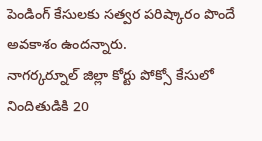పెండింగ్ కేసులకు సత్వర పరిష్కారం పొందే అవకాశం ఉందన్నారు.
నాగర్కర్నూల్ జిల్లా కోర్టు పోక్సో కేసులో నిందితుడికి 20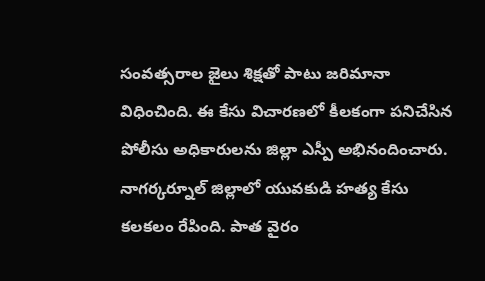సంవత్సరాల జైలు శిక్షతో పాటు జరిమానా విధించింది. ఈ కేసు విచారణలో కీలకంగా పనిచేసిన పోలీసు అధికారులను జిల్లా ఎస్పీ అభినందించారు.
నాగర్కర్నూల్ జిల్లాలో యువకుడి హత్య కేసు కలకలం రేపింది. పాత వైరం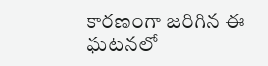కారణంగా జరిగిన ఈ ఘటనలో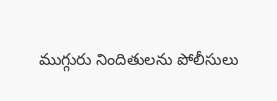ముగ్గురు నిందితులను పోలీసులు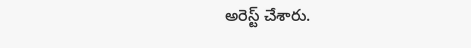అరెస్ట్ చేశారు.